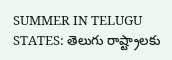SUMMER IN TELUGU STATES: తెలుగు రాష్ట్రాలకు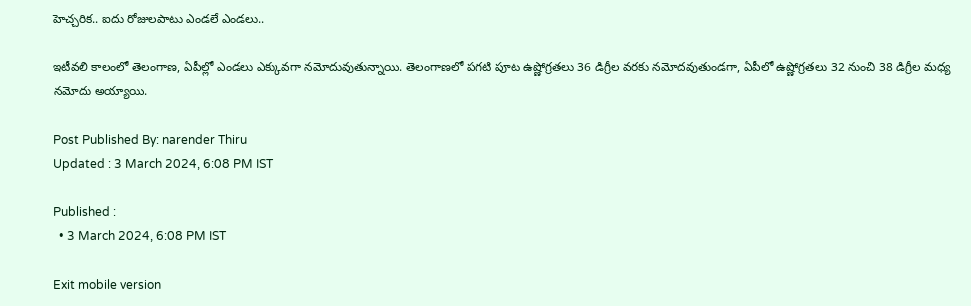హెచ్చరిక.. ఐదు రోజులపాటు ఎండలే ఎండలు..

ఇటీవలి కాలంలో తెలంగాణ, ఏపీల్లో ఎండలు ఎక్కువగా నమోదువుతున్నాయి. తెలంగాణలో పగటి పూట ఉష్ణోగ్రతలు 36 డిగ్రీల వరకు నమోదవుతుండగా, ఏపీలో ఉష్ణోగ్రతలు 32 నుంచి 38 డిగ్రీల మధ్య నమోదు అయ్యాయి.

Post Published By: narender Thiru
Updated : 3 March 2024, 6:08 PM IST

Published :
  • 3 March 2024, 6:08 PM IST

Exit mobile version